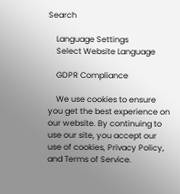Search

    Language Settings
    Select Website Language

    GDPR Compliance

    We use cookies to ensure you get the best experience on our website. By continuing to use our site, you accept our use of cookies, Privacy Policy, and Terms of Service.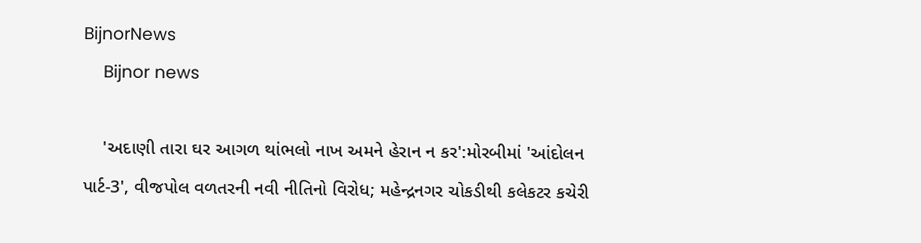BijnorNews
    Bijnor news

    'અદાણી તારા ઘર આગળ થાંભલો નાખ અમને હેરાન ન કર':મોરબીમાં 'આંદોલન પાર્ટ-3', વીજપોલ વળતરની નવી નીતિનો વિરોધ; મહેન્દ્રનગર ચોકડીથી કલેકટર કચેરી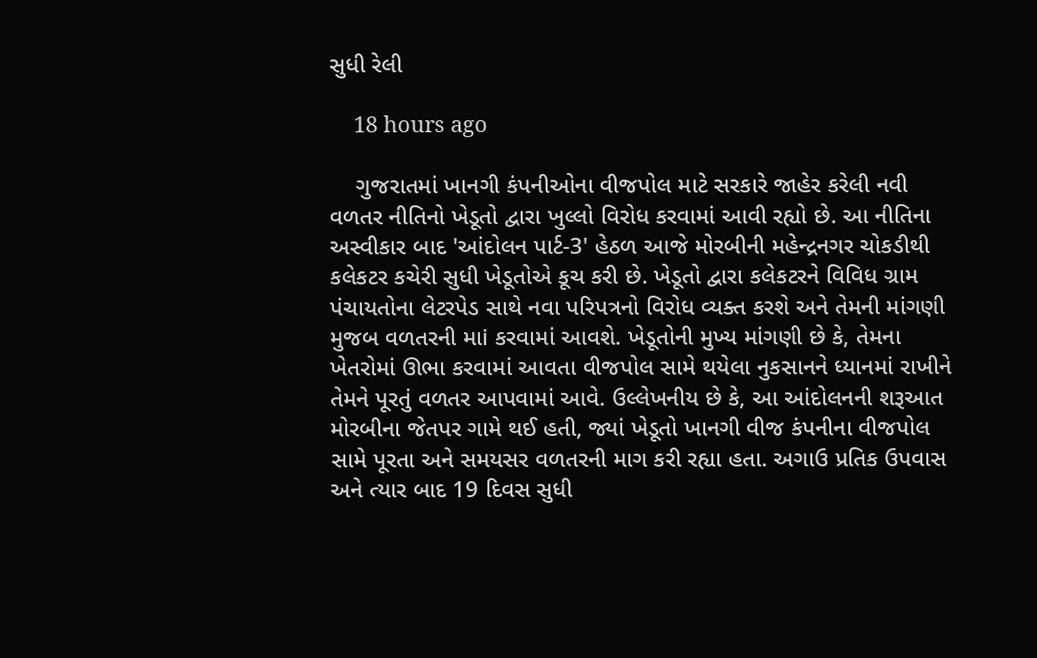સુધી રેલી

    18 hours ago

    ગુજરાતમાં ખાનગી કંપનીઓના વીજપોલ માટે સરકારે જાહેર કરેલી નવી વળતર નીતિનો ખેડૂતો દ્વારા ખુલ્લો વિરોધ કરવામાં આવી રહ્યો છે. આ નીતિના અસ્વીકાર બાદ 'આંદોલન પાર્ટ-3' હેઠળ આજે મોરબીની મહેન્દ્રનગર ચોકડીથી કલેકટર કચેરી સુધી ખેડૂતોએ કૂચ કરી છે. ખેડૂતો દ્વારા કલેકટરને વિવિધ ગ્રામ પંચાયતોના લેટરપેડ સાથે નવા પરિપત્રનો વિરોધ વ્યક્ત કરશે અને તેમની માંગણી મુજબ વળતરની માi કરવામાં આવશે. ખેડૂતોની મુખ્ય માંગણી છે કે, તેમના ખેતરોમાં ઊભા કરવામાં આવતા વીજપોલ સામે થયેલા નુકસાનને ધ્યાનમાં રાખીને તેમને પૂરતું વળતર આપવામાં આવે. ઉલ્લેખનીય છે કે, આ આંદોલનની શરૂઆત મોરબીના જેતપર ગામે થઈ હતી, જ્યાં ખેડૂતો ખાનગી વીજ કંપનીના વીજપોલ સામે પૂરતા અને સમયસર વળતરની માગ કરી રહ્યા હતા. અગાઉ પ્રતિક ઉપવાસ અને ત્યાર બાદ 19 દિવસ સુધી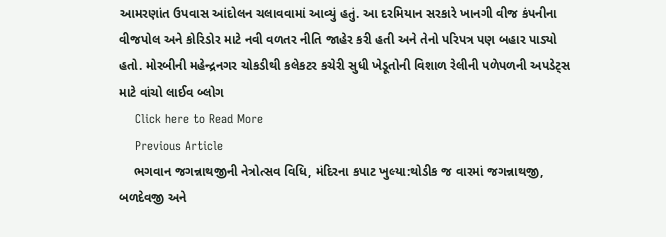આમરણાંત ઉપવાસ આંદોલન ચલાવવામાં આવ્યું હતું. આ દરમિયાન સરકારે ખાનગી વીજ કંપનીના વીજપોલ અને કોરિડોર માટે નવી વળતર નીતિ જાહેર કરી હતી અને તેનો પરિપત્ર પણ બહાર પાડ્યો હતો. મોરબીની મહેન્દ્રનગર ચોકડીથી કલેકટર કચેરી સુધી ખેડૂતોની વિશાળ રેલીની પળેપળની અપડેટ્સ માટે વાંચો લાઈવ બ્લોગ
    Click here to Read More
    Previous Article
    ભગવાન જગન્નાથજીની નેત્રોત્સવ વિધિ, મંદિરના કપાટ ખુલ્યા:થોડીક જ વારમાં જગન્નાથજી, બળદેવજી અને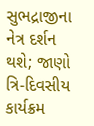સુભદ્રાજીના નેત્ર દર્શન થશે; જાણો ત્રિ-દિવસીય કાર્યક્રમ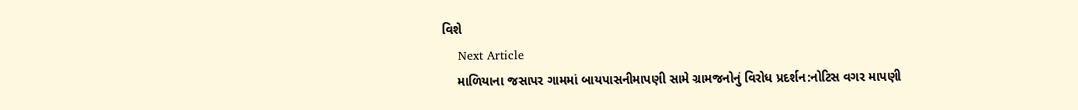વિશે
    Next Article
    માળિયાના જસાપર ગામમાં બાયપાસનીમાપણી સામે ગ્રામજનોનું વિરોધ પ્રદર્શન:નોટિસ વગર માપણી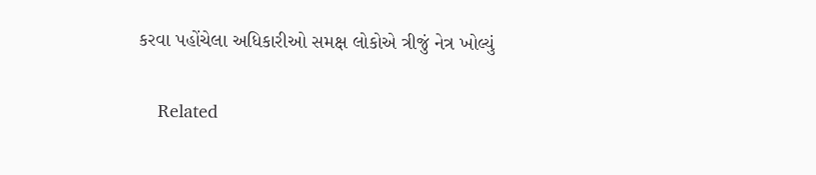કરવા પહોંચેલા અધિકારીઓ સમક્ષ લોકોએ ત્રીજું નેત્ર ખોલ્યું

    Related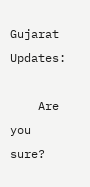Gujarat Updates:

    Are you sure?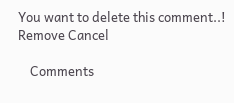You want to delete this comment..! Remove Cancel

    Comments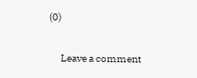(0)

      Leave a comment